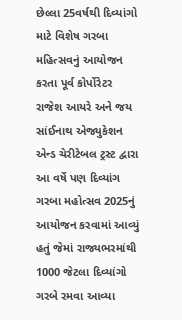છેલ્લા 25વર્ષથી દિવ્યાંગો માટે વિશેષ ગરબા મહિત્સવનું આયોજન કરતા પૂર્વ કોર્પોરેટર રાજેશ આયરે અને જય સાંઈનાથ એજ્યુકેશન એન્ડ ચેરીટેબલ ટ્રસ્ટ દ્વારા આ વર્ષે પણ દિવ્યાંગ ગરબા મહોત્સવ 2025નું આયોજન કરવામાં આવ્યું હતું જેમાં રાજ્યભરમાંથી 1000 જેટલા દિવ્યાંગો ગરબે રમવા આવ્યા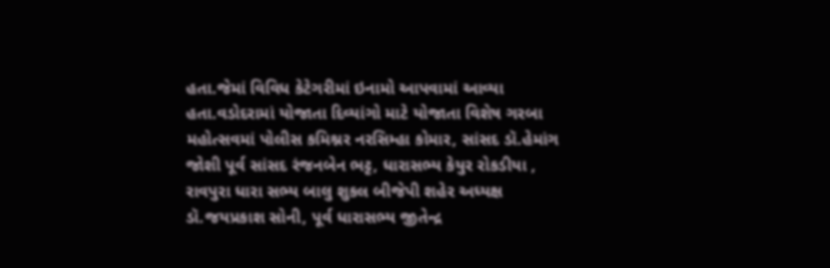હતા.જેમાં વિવિધ કેટેગરીમાં ઇનામો આપવામાં આવ્યા હતા.વડોદરામાં યોજાતા દિવ્યાંગો માટે યોજાતા વિશેષ ગરબા મહોત્સવમાં પોલીસ કમિશ્નર નરસિમ્હા કોમાર, સાંસદ ડૉ.હેમાંગ જોશી પૂર્વ સાંસદ રંજનબેન ભટ્ટ, ધારાસભ્ય કેયુર રોકડીયા , રાવપુરા ધારા સભ્ય બાલુ શુકલ બીજેપી શહેર અધ્યક્ષ ડૉ.જયપ્રકાશ સોની, પૂર્વ ધારાસભ્ય જીતેન્દ્ર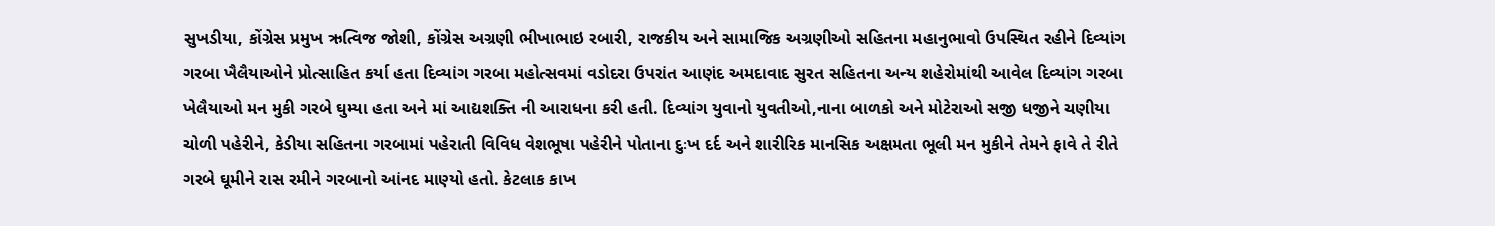સુખડીયા, કોંગ્રેસ પ્રમુખ ઋત્વિજ જોશી, કોંગ્રેસ અગ્રણી ભીખાભાઇ રબારી, રાજકીય અને સામાજિક અગ્રણીઓ સહિતના મહાનુભાવો ઉપસ્થિત રહીને દિવ્યાંગ ગરબા ખૈલૈયાઓને પ્રોત્સાહિત કર્યા હતા દિવ્યાંગ ગરબા મહોત્સવમાં વડોદરા ઉપરાંત આણંદ અમદાવાદ સુરત સહિતના અન્ય શહેરોમાંથી આવેલ દિવ્યાંગ ગરબા ખેલૈયાઓ મન મુકી ગરબે ઘુમ્યા હતા અને માં આદ્યશક્તિ ની આરાધના કરી હતી. દિવ્યાંગ યુવાનો યુવતીઓ,નાના બાળકો અને મોટેરાઓ સજી ધજીને ચણીયા ચોળી પહેરીને, કેડીયા સહિતના ગરબામાં પહેરાતી વિવિધ વેશભૂષા પહેરીને પોતાના દુઃખ દર્દ અને શારીરિક માનસિક અક્ષમતા ભૂલી મન મુકીને તેમને ફાવે તે રીતે ગરબે ઘૂમીને રાસ રમીને ગરબાનો આંનદ માણ્યો હતો. કેટલાક કાખ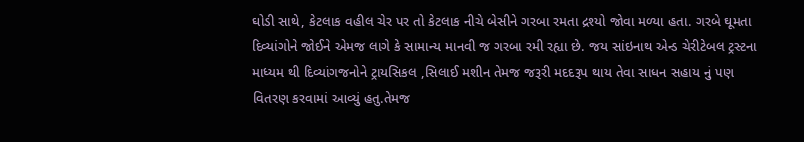ઘોડી સાથે, કેટલાક વહીલ ચેર પર તો કેટલાક નીચે બેસીને ગરબા રમતા દ્રશ્યો જોવા મળ્યા હતા. ગરબે ઘૂમતા દિવ્યાંગોને જોઈને એમજ લાગે કે સામાન્ય માનવી જ ગરબા રમી રહ્યા છે. જય સાંઇનાથ એન્ડ ચેરીટેબલ ટ્રસ્ટના માધ્યમ થી દિવ્યાંગજનોને ટ્રાયસિકલ ,સિલાઈ મશીન તેમજ જરૂરી મદદરૂપ થાય તેવા સાધન સહાય નું પણ વિતરણ કરવામાં આવ્યું હતુ.તેમજ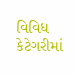વિવિધ કેટેગરીમાં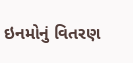ઇનમોનું વિતરણ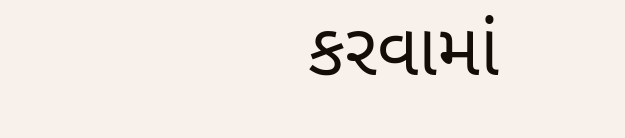કરવામાં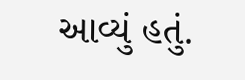આવ્યું હતું.